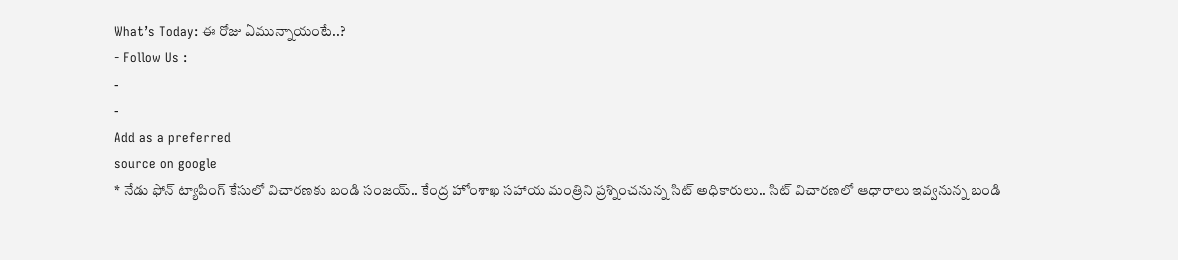What’s Today: ఈ రోజు ఏమున్నాయంటే..?
- Follow Us :
-
-
Add as a preferred
source on google
* నేడు ఫోన్ ట్యాపింగ్ కేసులో విచారణకు బండి సంజయ్.. కేంద్ర హోంశాఖ సహాయ మంత్రిని ప్రశ్నించనున్న సిట్ అధికారులు.. సిట్ విచారణలో ఆధారాలు ఇవ్వనున్న బండి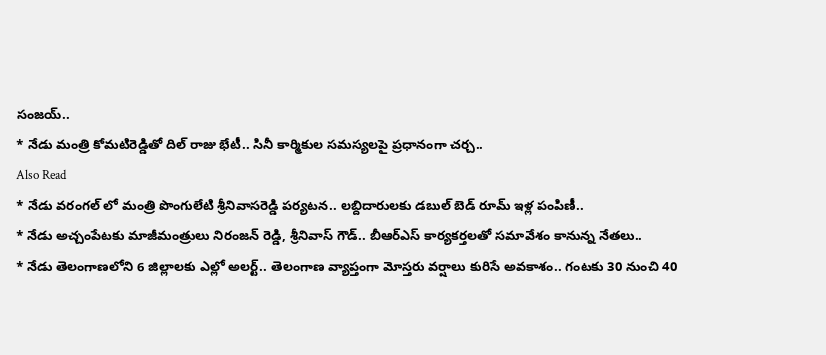సంజయ్..
* నేడు మంత్రి కోమటిరెడ్డితో దిల్ రాజు భేటీ.. సినీ కార్మికుల సమస్యలపై ప్రధానంగా చర్చ..
Also Read
* నేడు వరంగల్ లో మంత్రి పొంగులేటి శ్రీనివాసరెడ్డి పర్యటన.. లబ్దిదారులకు డబుల్ బెడ్ రూమ్ ఇళ్ల పంపిణీ..
* నేడు అచ్చంపేటకు మాజీమంత్రులు నిరంజన్ రెడ్డి, శ్రీనివాస్ గౌడ్.. బీఆర్ఎస్ కార్యకర్తలతో సమావేశం కానున్న నేతలు..
* నేడు తెలంగాణలోని 6 జిల్లాలకు ఎల్లో అలర్ట్.. తెలంగాణ వ్యాప్తంగా మోస్తరు వర్షాలు కురిసే అవకాశం.. గంటకు 30 నుంచి 40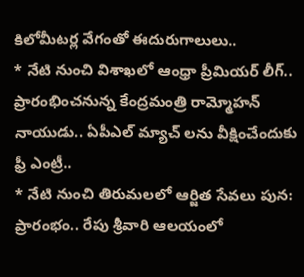కిలోమీటర్ల వేగంతో ఈదురుగాలులు..
* నేటి నుంచి విశాఖలో ఆంధ్రా ప్రీమియర్ లీగ్.. ప్రారంభించనున్న కేంద్రమంత్రి రామ్మోహన్ నాయుడు.. ఏపీఎల్ మ్యాచ్ లను వీక్షించేందుకు ఫ్రీ ఎంట్రీ..
* నేటి నుంచి తిరుమలలో ఆర్జిత సేవలు పున: ప్రారంభం.. రేపు శ్రీవారి ఆలయంలో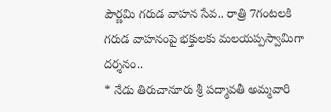పౌర్ణమి గరుడ వాహన సేవ.. రాత్రి 7గంటలకి గరుడ వాహనంపై భక్తులకు మలయప్పస్వామిగా దర్శనం..
* నేడు తిరుచానూరు శ్రీ పద్మావతీ అమ్మవారి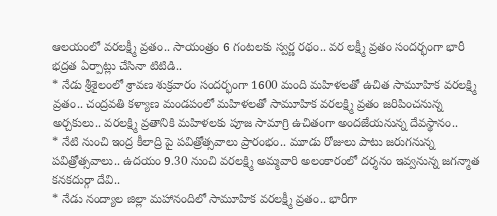ఆలయంలో వరలక్ష్మీ వ్రతం.. సాయంత్రం 6 గంటలకు స్వర్ణ రథం.. వర లక్ష్మీ వ్రతం సందర్భంగా భారీ భద్రత ఏర్పాట్లు చేసినా టిటిడి..
* నేడు శ్రీశైలంలో శ్రావణ శుక్రవారం సందర్భంగా 1600 మంది మహిళలతో ఉచిత సామూహిక వరలక్ష్మి వ్రతం.. చంద్రవతి కళ్యాణ మండపంలో మహిళలతో సామూహిక వరలక్ష్మి వ్రతం జరిపించనున్న అర్చకులు.. వరలక్ష్మి వ్రతానికి మహిళలకు పూజ సామాగ్రి ఉచితంగా అందజేయనున్న దేవస్థానం..
* నేటి నుంచి ఇంద్ర కీలాద్రి పై పవిత్రోత్సవాలు ప్రారంభం.. మూడు రోజులు పాటు జరుగనున్న పవిత్రోత్సవాలు.. ఉదయం 9.30 నుంచి వరలక్ష్మి అమ్మవారి అలంకారంలో దర్శనం ఇవ్వనున్న జగన్మాత కనకదుర్గా దేవి..
* నేడు నంద్యాల జిల్లా మహానందిలో సామూహిక వరలక్ష్మీ వ్రతం.. భారీగా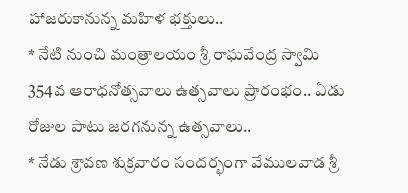హాజరుకానున్న మహిళ భక్తులు..
* నేటి నుంచి మంత్రాలయం శ్రీ రాఘవేంద్ర స్వామి 354వ ఆరాధనోత్సవాలు ఉత్సవాలు ప్రారంభం.. ఏడు రోజుల పాటు జరగనున్న ఉత్సవాలు..
* నేడు శ్రావణ శుక్రవారం సందర్భంగా వేములవాడ శ్రీ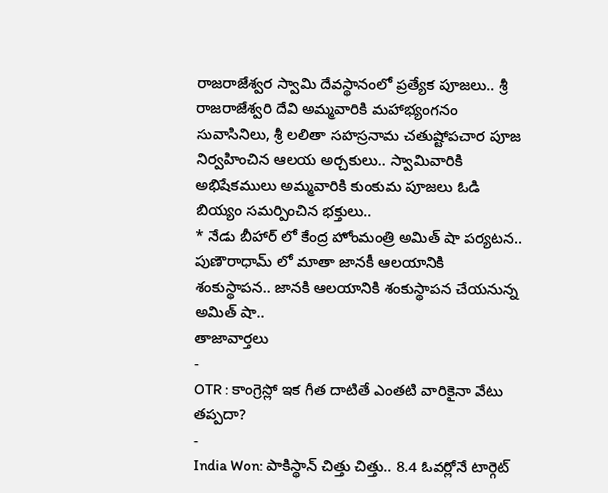రాజరాజేశ్వర స్వామి దేవస్థానంలో ప్రత్యేక పూజలు.. శ్రీ రాజరాజేశ్వరి దేవి అమ్మవారికి మహాభ్యంగనం సువాసినిలు, శ్రీ లలితా సహస్రనామ చతుష్టోపచార పూజ నిర్వహించిన ఆలయ అర్చకులు.. స్వామివారికి అభిషేకములు అమ్మవారికి కుంకుమ పూజలు ఓడి బియ్యం సమర్పించిన భక్తులు..
* నేడు బీహార్ లో కేంద్ర హోంమంత్రి అమిత్ షా పర్యటన.. పుణౌరాధామ్ లో మాతా జానకీ ఆలయానికి శంకుస్థాపన.. జానకి ఆలయానికి శంకుస్థాపన చేయనున్న అమిత్ షా..
తాజావార్తలు
-
OTR : కాంగ్రెస్లో ఇక గీత దాటితే ఎంతటి వారికైనా వేటు తప్పదా?
-
India Won: పాకిస్థాన్ చిత్తు చిత్తు.. 8.4 ఓవర్లోనే టార్గెట్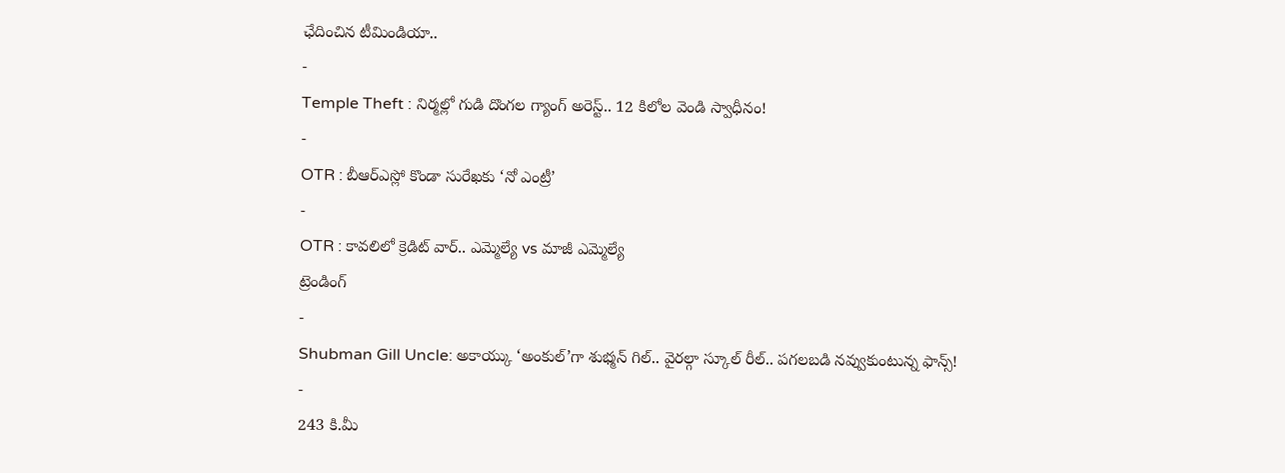ఛేదించిన టీమిండియా..
-
Temple Theft : నిర్మల్లో గుడి దొంగల గ్యాంగ్ అరెస్ట్.. 12 కిలోల వెండి స్వాధీనం!
-
OTR : బీఆర్ఎస్లో కొండా సురేఖకు ‘నో ఎంట్రీ’
-
OTR : కావలిలో క్రెడిట్ వార్.. ఎమ్మెల్యే vs మాజీ ఎమ్మెల్యే
ట్రెండింగ్
-
Shubman Gill Uncle: అకాయ్కు ‘అంకుల్’గా శుభ్మన్ గిల్.. వైరల్గా స్కూల్ రీల్.. పగలబడి నవ్వుకుంటున్న ఫాన్స్!
-
243 కి.మీ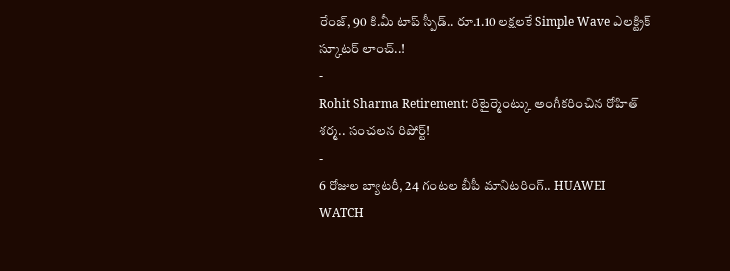రేంజ్, 90 కి.మీ టాప్ స్పీడ్.. రూ.1.10 లక్షలకే Simple Wave ఎలక్ట్రిక్ స్కూటర్ లాంచ్..!
-
Rohit Sharma Retirement: రిటైర్మెంట్కు అంగీకరించిన రోహిత్ శర్మ.. సంచలన రిపోర్ట్!
-
6 రోజుల బ్యాటరీ, 24 గంటల బీపీ మానిటరింగ్.. HUAWEI WATCH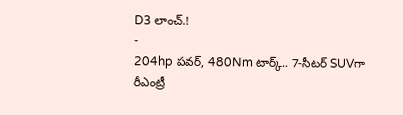D3 లాంచ్.!
-
204hp పవర్, 480Nm టార్క్.. 7-సీటర్ SUVగా రీఎంట్రీ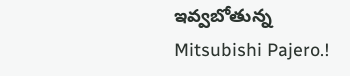ఇవ్వబోతున్న Mitsubishi Pajero.!